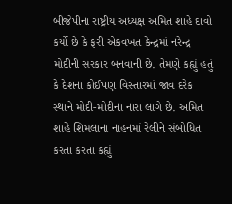બીજેપીના રાષ્ટ્રીય અધ્યક્ષ અમિત શાહે દાવો કર્યો છે કે ફરી એકવખત કેન્દ્રમાં નરેન્દ્ર મોદીની સરકાર બનવાની છે. તેમણે કહ્યું હતું કે દેશના કોઈપણ વિસ્તારમાં જાવ દરેક સ્થાને મોદી-મોદીના નારા લાગે છે. અમિત શાહે શિમલાના નાહનમાં રેલીને સંબોધિત કરતા કરતા કહ્યું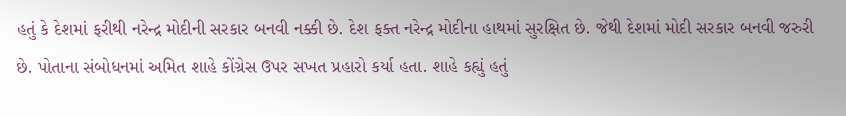હતું કે દેશમાં ફરીથી નરેન્દ્ર મોદીની સરકાર બનવી નક્કી છે. દેશ ફક્ત નરેન્દ્ર મોદીના હાથમાં સુરક્ષિત છે. જેથી દેશમાં મોદી સરકાર બનવી જરુરી છે. પોતાના સંબોધનમાં અમિત શાહે કોંગ્રેસ ઉપર સખત પ્રહારો કર્યા હતા. શાહે કહ્યું હતું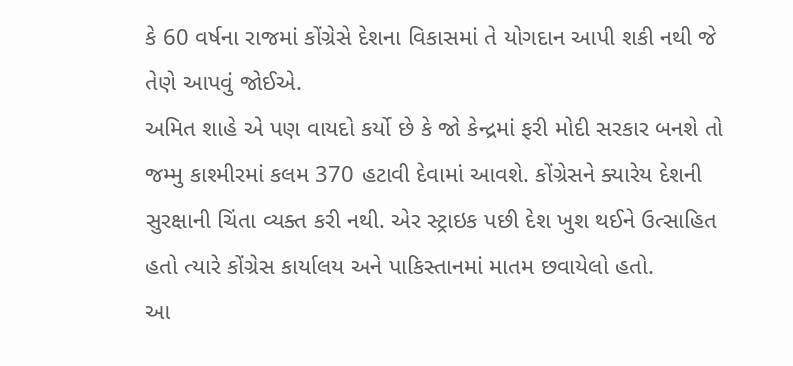કે 60 વર્ષના રાજમાં કોંગ્રેસે દેશના વિકાસમાં તે યોગદાન આપી શકી નથી જે તેણે આપવું જોઈએ.
અમિત શાહે એ પણ વાયદો કર્યો છે કે જો કેન્દ્રમાં ફરી મોદી સરકાર બનશે તો જમ્મુ કાશ્મીરમાં કલમ 370 હટાવી દેવામાં આવશે. કોંગ્રેસને ક્યારેય દેશની સુરક્ષાની ચિંતા વ્યક્ત કરી નથી. એર સ્ટ્રાઇક પછી દેશ ખુશ થઈને ઉત્સાહિત હતો ત્યારે કોંગ્રેસ કાર્યાલય અને પાકિસ્તાનમાં માતમ છવાયેલો હતો.
આ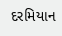દરમિયાન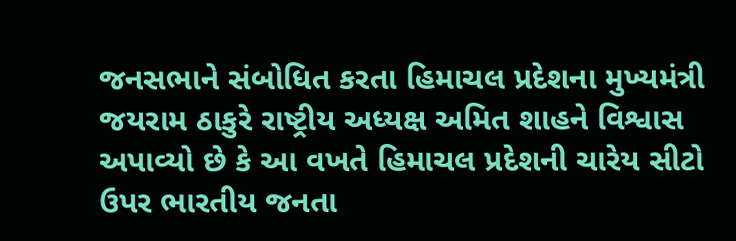જનસભાને સંબોધિત કરતા હિમાચલ પ્રદેશના મુખ્યમંત્રી જયરામ ઠાકુરે રાષ્ટ્રીય અધ્યક્ષ અમિત શાહને વિશ્વાસ અપાવ્યો છે કે આ વખતે હિમાચલ પ્રદેશની ચારેય સીટો ઉપર ભારતીય જનતા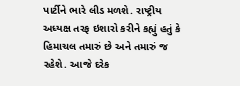પાર્ટીને ભારે લીડ મળશે. રાષ્ટ્રીય અધ્યક્ષ તરફ ઇશારો કરીને કહ્યું હતું કે હિમાચલ તમારું છે અને તમારું જ રહેશે. આજે દરેક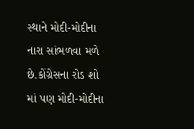સ્થાને મોદી-મોદીના નારા સાંભળવા મળે છે.કોંગ્રેસના રોડ શો માં પણ મોદી-મોદીના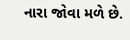નારા જોવા મળે છે.